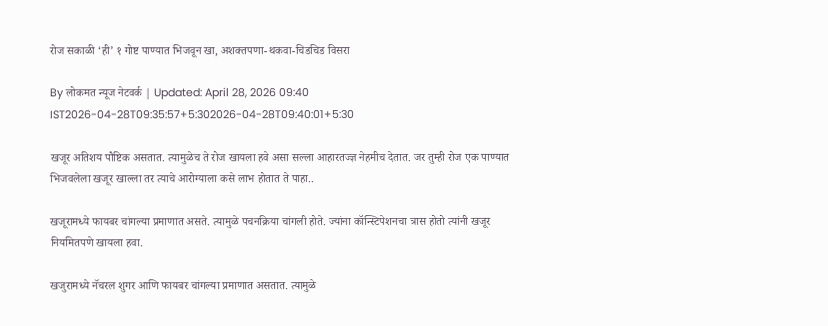रोज सकाळी ‘ही’ १ गोष्ट पाण्यात भिजवून खा, अशक्तपणा-थकवा-चिडचिड विसरा

By लोकमत न्यूज नेटवर्क | Updated: April 28, 2026 09:40 IST2026-04-28T09:35:57+5:302026-04-28T09:40:01+5:30

खजूर अतिशय पौष्टिक असतात. त्यामुळेच ते रोज खायला हवे असा सल्ला आहारतज्ज्ञ नेहमीच देतात. जर तुम्ही रोज एक पाण्यात भिजवलेला खजूर खाल्ला तर त्याचे आरोग्याला कसे लाभ होतात ते पाहा..

खजूरामध्ये फायबर चांगल्या प्रमाणात असते. त्यामुळे पचनक्रिया चांगली होते. ज्यांना कॉन्स्टिपेशनचा त्रास होतो त्यांनी खजूर नियमितपणे खायला हवा.

खजुरामध्ये नॅचरल शुगर आणि फायबर चांगल्या प्रमाणात असतात. त्यामुळे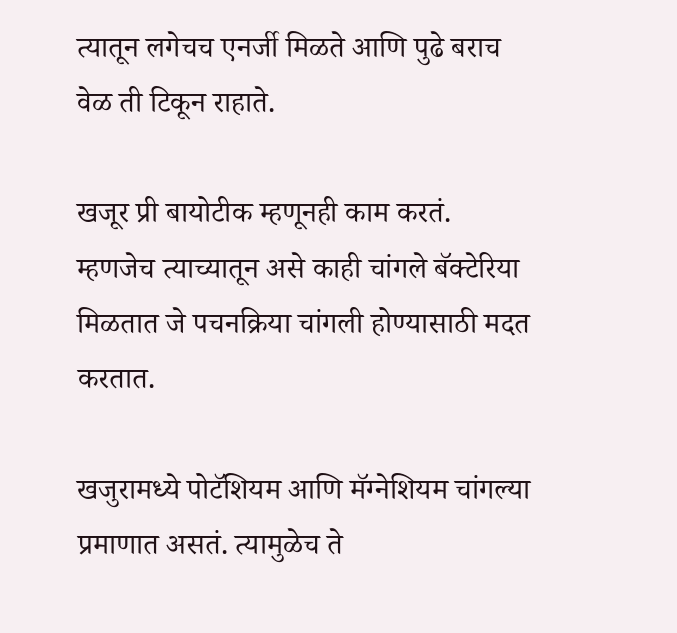त्यातून लगेचच एनर्जी मिळते आणि पुढे बराच वेळ ती टिकून राहाते.

खजूर प्री बायोटीक म्हणूनही काम करतं. म्हणजेच त्याच्यातून असे काही चांगले बॅक्टेरिया मिळतात जे पचनक्रिया चांगली होण्यासाठी मदत करतात.

खजुरामध्ये पोटॅशियम आणि मॅग्नेशियम चांगल्या प्रमाणात असतं. त्यामुळेच ते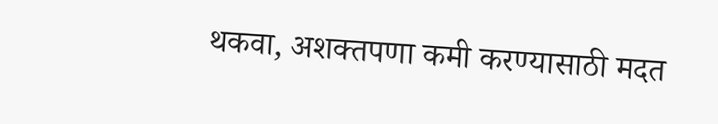थकवा, अशक्तपणा कमी करण्यासाठी मदत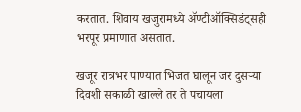करतात. शिवाय खजुरामध्ये ॲण्टीऑक्सिडंट्सही भरपूर प्रमाणात असतात.

खजूर रात्रभर पाण्यात भिजत घालून जर दुसऱ्या दिवशी सकाळी खाल्ले तर ते पचायला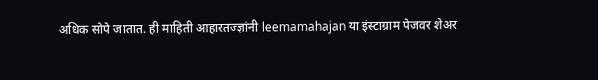अधिक सोपे जातात. ही माहिती आहारतज्ज्ञांनी leemamahajan या इंस्टाग्राम पेजवर शेअर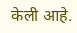केली आहे.